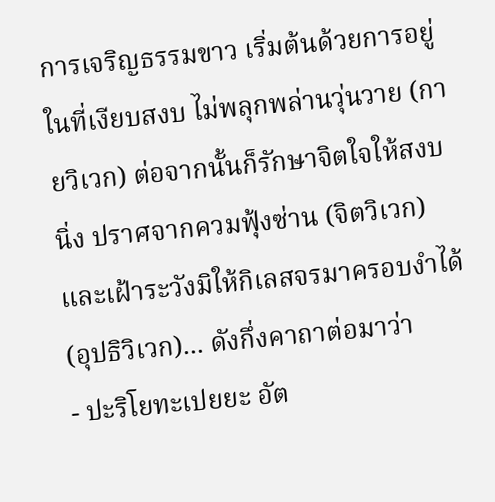การเจริญธรรมขาว เริ่มต้นด้วยการอยู่ในที่เงียบสงบ ไม่พลุกพล่านวุ่นวาย (กายวิเวก) ต่อจากนั้นก็รักษาจิตใจให้สงบนิ่ง ปราศจากควมฟุ้งซ่าน (จิตวิเวก) และเฝ้าระวังมิให้กิเลสจรมาครอบงำได้ (อุปธิวิเวก)... ดังกึ่งคาถาต่อมาว่า
- ปะริโยทะเปยยะ อัต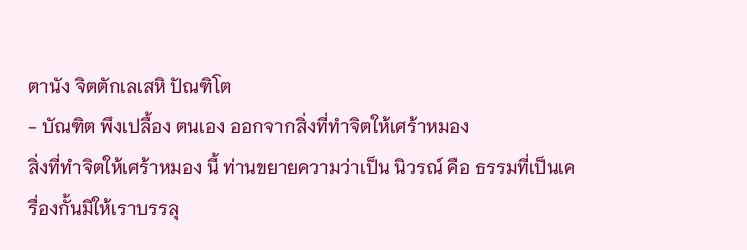ตานัง จิตตักเลเสหิ ปัณฑิโต
- บัณฑิต พึงเปลื้อง ตนเอง ออกจากสิ่งที่ทำจิตให้เศร้าหมอง
สิ่งที่ทำจิตให้เศร้าหมอง นี้ ท่านขยายความว่าเป็น นิวรณ์ คือ ธรรมที่เป็นเครื่องกั้นมิให้เราบรรลุ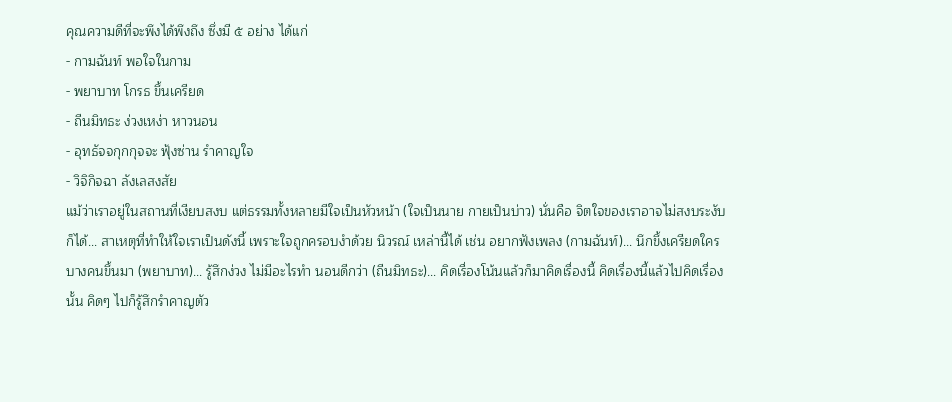คุณความดีที่จะพึงได้พึงถึง ซึ่งมี ๕ อย่าง ได้แก่
- กามฉันท์ พอใจในกาม
- พยาบาท โกรธ ขึ้นเครียด
- ถีนมิทธะ ง่วงเหง่า หาวนอน
- อุทธัจจกุกกุจจะ ฟุ้งซ่าน รำคาญใจ
- วิจิกิจฉา ลังเลสงสัย
แม้ว่าเราอยู่ในสถานที่เงียบสงบ แต่ธรรมทั้งหลายมีใจเป็นหัวหน้า (ใจเป็นนาย กายเป็นบ่าว) นั่นคือ จิตใจของเราอาจไม่สงบระงับก็ได้... สาเหตุที่ทำให้ใจเราเป็นดังนี้ เพราะใจถูกครอบงำด้วย นิวรณ์ เหล่านี้ได้ เช่น อยากฟังเพลง (กามฉันท์)... นึกขึ้งเครียดใครบางคนขึ้นมา (พยาบาท)... รู้สึกง่วง ไม่มีอะไรทำ นอนดีกว่า (ถีนมิทธะ)... คิดเรื่องโน้นแล้วก็มาคิดเรื่องนี้ คิดเรื่องนี้แล้วไปคิดเรื่องนั้น คิดๆ ไปก็รู้สึกรำคาญตัว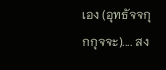เอง (อุทธัจจกุกกุจจะ).... สง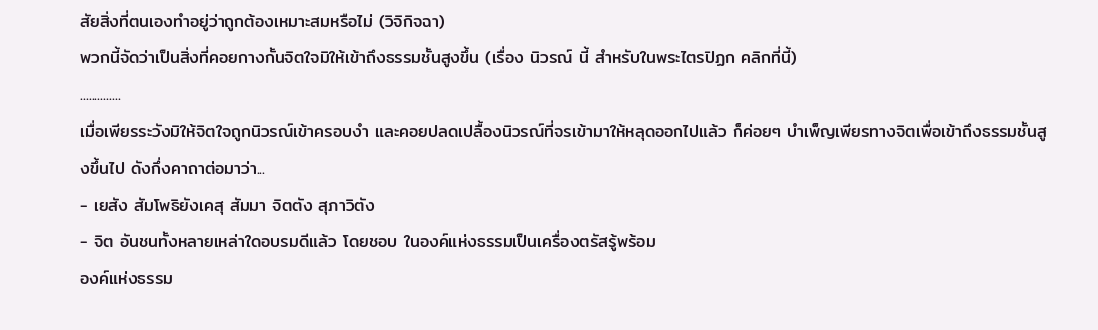สัยสิ่งที่ตนเองทำอยู่ว่าถูกต้องเหมาะสมหรือไม่ (วิจิกิจฉา)
พวกนี้จัดว่าเป็นสิ่งที่คอยกางกั้นจิตใจมิให้เข้าถึงธรรมชั้นสูงขึ้น (เรื่อง นิวรณ์ นี้ สำหรับในพระไตรปิฏก คลิกที่นี้)
..............
เมื่อเพียรระวังมิให้จิตใจถูกนิวรณ์เข้าครอบงำ และคอยปลดเปลื้องนิวรณ์ที่จรเข้ามาให้หลุดออกไปแล้ว ก็ค่อยๆ บำเพ็ญเพียรทางจิตเพื่อเข้าถึงธรรมชั้นสูงขึ้นไป ดังกึ่งคาถาต่อมาว่า...
- เยสัง สัมโพธิยังเคสุ สัมมา จิตตัง สุภาวิตัง
- จิต อันชนทั้งหลายเหล่าใดอบรมดีแล้ว โดยชอบ ในองค์แห่งธรรมเป็นเครื่องตรัสรู้พร้อม
องค์แห่งธรรม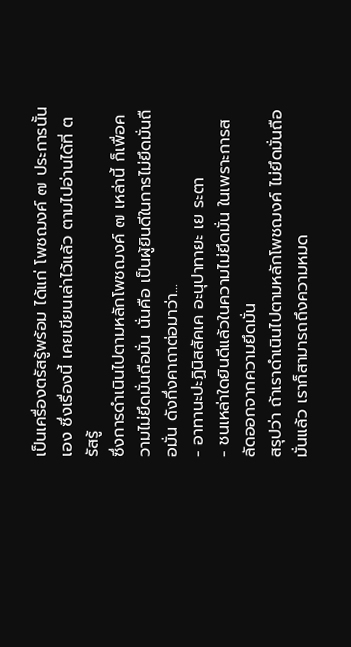เป็นเครื่องตรัสรู้พร้อม ได้แก่ โพชฌงค์ ๗ ประการนั้นเอง ซึ่งเรื่องนี้ เคยเขียนเล่าไว้แล้ว ตามไปอ่านได้ที่ ตรัสรู้
ซึ่งการดำเนินไปตามหลักโพชฌงค์ ๗ เหล่านี้ ก็เพื่อความไม่ยึดมั่นถือมั่น นั่นคือ เป็นผู้ยินดีในการไม่ยึดมั่นถือมั่น ดังกึ่งคาถาต่อมาว่า...
- อาทานะปะฏินิสสัคเค อะนุปาทายะ เย ระตา
- ชนเหล่าใดยินดีแล้วในความไม่ยึดมั่น ในเพราะการสลัดออกจากความยึดมั่น
สรุปว่า ถ้าเราดำเนินไปตามหลักโพชฌงค์ ไม่ยึดมั่นถือมั่นแล้ว เราก็สามารถถึงความหมด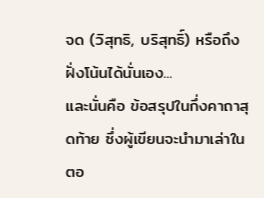จด (วิสุทธิ, บริสุทธิ์) หรือถึงฝั่งโน้นได้นั่นเอง...
และนั่นคือ ข้อสรุปในกึ่งคาถาสุดท้าย ซึ่งผู้เขียนจะนำมาเล่าในตอ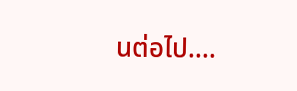นต่อไป....